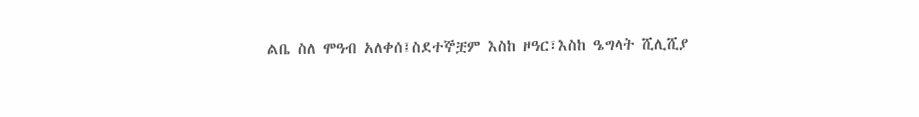ልቤ ስለ ሞዓብ አለቀሰ፤ስደተኞቿም እስከ ዞዓር፣እስከ ዔግላት ሺሊሺያ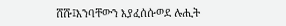ሸሹ፤እንባቸውን እያፈሰሱወደ ሉሒት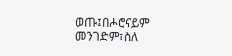ወጡ፤በሖሮናይም መንገድም፣ስለ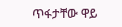ጥፋታቸው ዋይ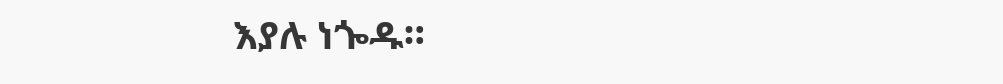እያሉ ነጐዱ።